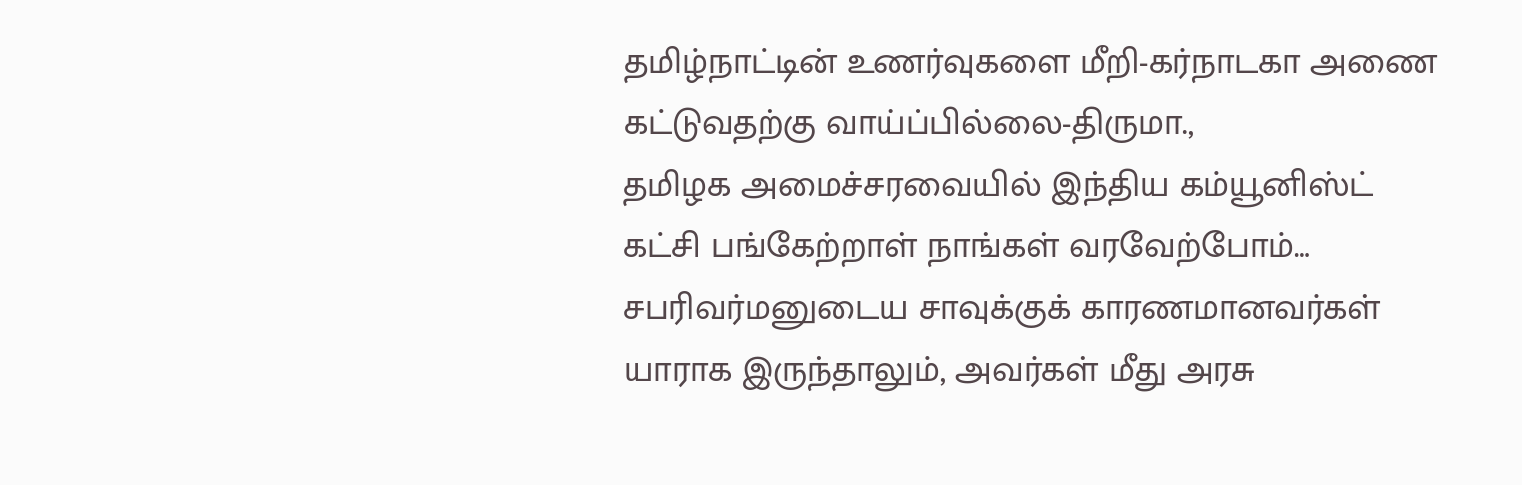தமிழ்நாட்டின் உணர்வுகளை மீறி-கர்நாடகா அணை கட்டுவதற்கு வாய்ப்பில்லை-திருமா.,
தமிழக அமைச்சரவையில் இந்திய கம்யூனிஸ்ட் கட்சி பங்கேற்றாள் நாங்கள் வரவேற்போம்… சபரிவர்மனுடைய சாவுக்குக் காரணமானவர்கள் யாராக இருந்தாலும், அவர்கள் மீது அரசு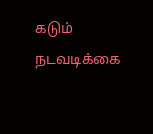கடும் நடவடிக்கை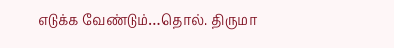எடுக்க வேண்டும்…தொல். திருமா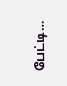பேட்டி…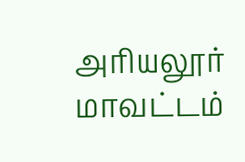அரியலூர் மாவட்டம்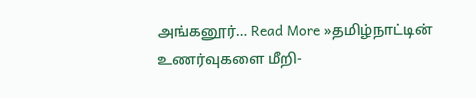அங்கனூர்… Read More »தமிழ்நாட்டின் உணர்வுகளை மீறி-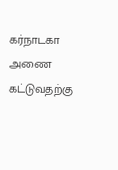கர்நாடகா அணை கட்டுவதற்கு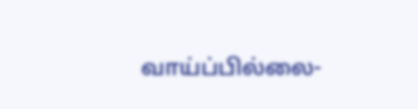வாய்ப்பில்லை-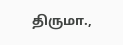திருமா.,